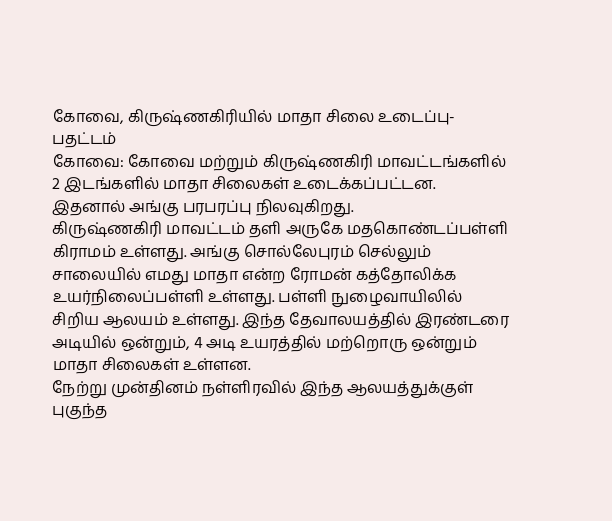கோவை, கிருஷ்ணகிரியில் மாதா சிலை உடைப்பு-பதட்டம்
கோவை: கோவை மற்றும் கிருஷ்ணகிரி மாவட்டங்களில் 2 இடங்களில் மாதா சிலைகள் உடைக்கப்பட்டன. இதனால் அங்கு பரபரப்பு நிலவுகிறது.
கிருஷ்ணகிரி மாவட்டம் தளி அருகே மதகொண்டப்பள்ளி கிராமம் உள்ளது. அங்கு சொல்லேபுரம் செல்லும் சாலையில் எமது மாதா என்ற ரோமன் கத்தோலிக்க உயர்நிலைப்பள்ளி உள்ளது. பள்ளி நுழைவாயிலில் சிறிய ஆலயம் உள்ளது. இந்த தேவாலயத்தில் இரண்டரை அடியில் ஒன்றும், 4 அடி உயரத்தில் மற்றொரு ஒன்றும் மாதா சிலைகள் உள்ளன.
நேற்று முன்தினம் நள்ளிரவில் இந்த ஆலயத்துக்குள் புகுந்த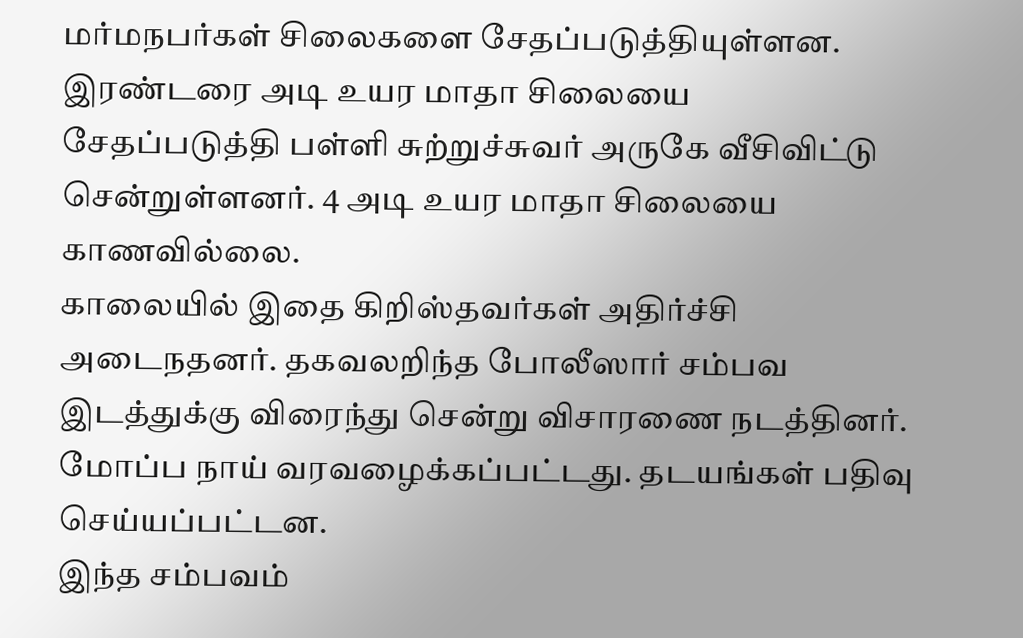மர்மநபர்கள் சிலைகளை சேதப்படுத்தியுள்ளன. இரண்டரை அடி உயர மாதா சிலையை சேதப்படுத்தி பள்ளி சுற்றுச்சுவர் அருகே வீசிவிட்டு சென்றுள்ளனர். 4 அடி உயர மாதா சிலையை காணவில்லை.
காலையில் இதை கிறிஸ்தவர்கள் அதிர்ச்சி அடைநதனர். தகவலறிந்த போலீஸார் சம்பவ இடத்துக்கு விரைந்து சென்று விசாரணை நடத்தினர். மோப்ப நாய் வரவழைக்கப்பட்டது. தடயங்கள் பதிவு செய்யப்பட்டன.
இந்த சம்பவம்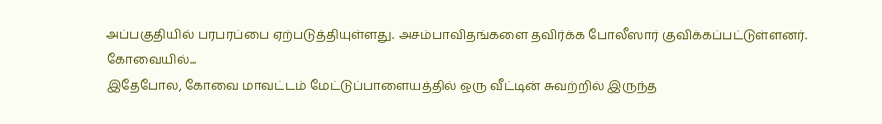அப்பகுதியில் பரபரப்பை ஏற்படுத்தியுள்ளது. அசம்பாவிதங்களை தவிர்க்க போலீஸார் குவிக்கப்பட்டுள்ளனர்.
கோவையில்...
இதேபோல, கோவை மாவட்டம் மேட்டுப்பாளையத்தில் ஒரு வீட்டின் சுவற்றில் இருந்த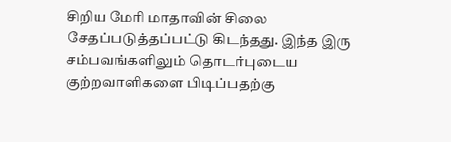சிறிய மேரி மாதாவின் சிலை சேதப்படுத்தப்பட்டு கிடந்தது. இந்த இரு சம்பவங்களிலும் தொடர்புடைய குற்றவாளிகளை பிடிப்பதற்கு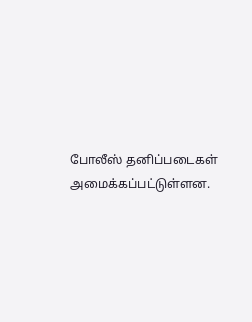போலீஸ் தனிப்படைகள் அமைக்கப்பட்டுள்ளன.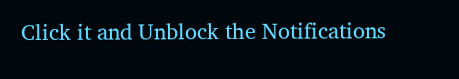Click it and Unblock the Notifications